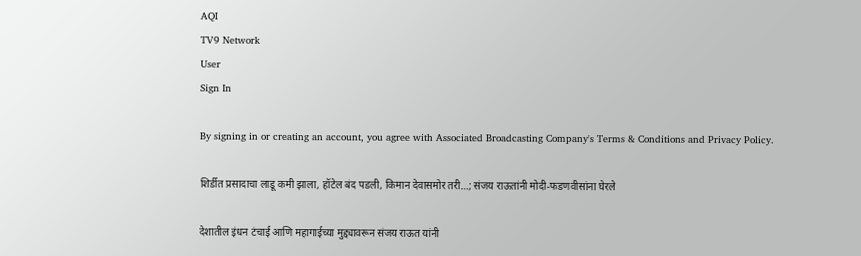AQI
TV9 Network
User
Sign In

By signing in or creating an account, you agree with Associated Broadcasting Company's Terms & Conditions and Privacy Policy.

शिर्डीत प्रसादाचा लाडू कमी झाला, हॉटेल बंद पडली, किमान देवासमोर तरी…; संजय राऊतांनी मोदी-फडणवीसांना घेरले

देशातील इंधन टंचाई आणि महागाईच्या मुद्द्यावरून संजय राऊत यांनी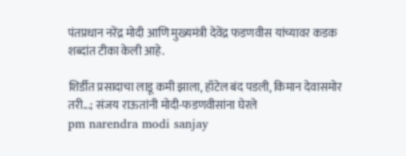पंतप्रधान नरेंद्र मोदी आणि मुख्यमंत्री देवेंद्र फडणवीस यांच्यावर कडक शब्दांत टीका केली आहे.

शिर्डीत प्रसादाचा लाडू कमी झाला, हॉटेल बंद पडली, किमान देवासमोर तरी...; संजय राऊतांनी मोदी-फडणवीसांना घेरले
pm narendra modi sanjay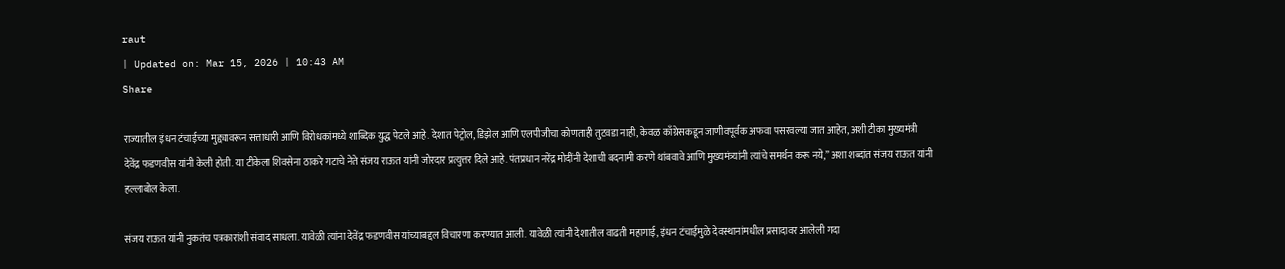raut
| Updated on: Mar 15, 2026 | 10:43 AM
Share

राज्यातील इंधन टंचाईच्या मुद्द्यावरून सत्ताधारी आणि विरोधकांमध्ये शाब्दिक युद्ध पेटले आहे. देशात पेट्रोल, डिझेल आणि एलपीजीचा कोणताही तुटवडा नाही, केवळ काँग्रेसकडून जाणीवपूर्वक अफवा पसरवल्या जात आहेत, अशी टीका मुख्यमंत्री देवेंद्र फडणवीस यांनी केली होती. या टीकेला शिवसेना ठाकरे गटाचे नेते संजय राऊत यांनी जोरदार प्रत्युत्तर दिले आहे. पंतप्रधान नरेंद्र मोदींनी देशाची बदनामी करणे थांबवावे आणि मुख्यमंत्र्यांनी त्यांचे समर्थन करू नये,” अशा शब्दांत संजय राऊत यांनी हल्लाबोल केला.

संजय राऊत यांनी नुकतंच पत्रकारांशी संवाद साधला. यावेळी त्यांना देवेंद्र फडणवीस यांच्याबद्दल विचारणा करण्यात आली. यावेळी त्यांनी देशातील वाढती महागाई, इंधन टंचाईमुळे देवस्थानांमधील प्रसादावर आलेली गदा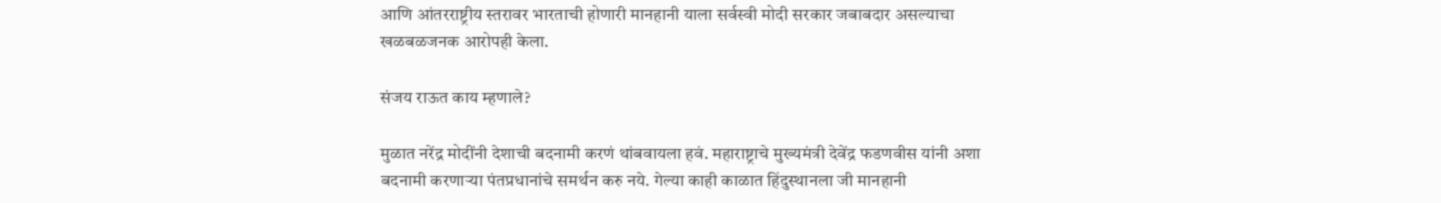आणि आंतरराष्ट्रीय स्तरावर भारताची होणारी मानहानी याला सर्वस्वी मोदी सरकार जबाबदार असल्याचा खळबळजनक आरोपही केला.

संजय राऊत काय म्हणाले?

मुळात नरेंद्र मोदींनी देशाची बदनामी करणं थांबवायला हवं. महाराष्ट्राचे मुख्यमंत्री देवेंद्र फडणवीस यांनी अशा बदनामी करणाऱ्या पंतप्रधानांचे समर्थन करु नये. गेल्या काही काळात हिंदुस्थानला जी मानहानी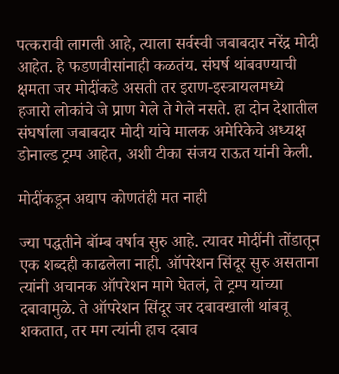पत्करावी लागली आहे, त्याला सर्वस्वी जबाबदार नरेंद्र मोदी आहेत. हे फडणवीसांनाही कळतंय. संघर्ष थांबवण्याची क्षमता जर मोदींकडे असती तर इराण-इस्त्रायलमध्ये हजारो लोकांचे जे प्राण गेले ते गेले नसते. हा दोन देशातील संघर्षाला जबाबदार मोदी यांचे मालक अमेरिकेचे अध्यक्ष डोनाल्ड ट्रम्प आहेत, अशी टीका संजय राऊत यांनी केली.

मोदींकडून अद्याप कोणतंही मत नाही

ज्या पद्धतीने बॉम्ब वर्षाव सुरु आहे. त्यावर मोदींनी तोंडातून एक शब्दही काढलेला नाही. ऑपरेशन सिंदूर सुरु असताना त्यांनी अचानक ऑपरेशन मागे घेतलं, ते ट्रम्प यांच्या दबावामुळे. ते ऑपरेशन सिंदूर जर दबावखाली थांबवू शकतात, तर मग त्यांनी हाच दबाव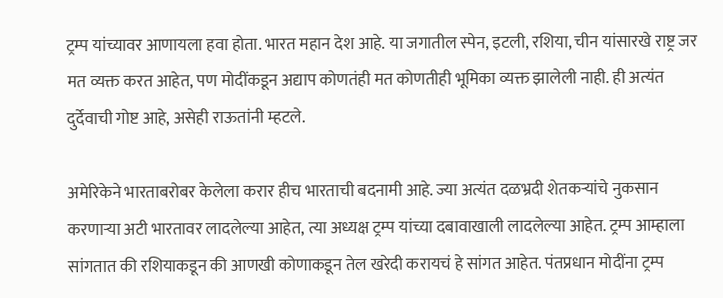ट्रम्प यांच्यावर आणायला हवा होता. भारत महान देश आहे. या जगातील स्पेन, इटली, रशिया, चीन यांसारखे राष्ट्र जर मत व्यक्त करत आहेत, पण मोदींकडून अद्याप कोणतंही मत कोणतीही भूमिका व्यक्त झालेली नाही. ही अत्यंत दुर्देवाची गोष्ट आहे, असेही राऊतांनी म्हटले.

अमेरिकेने भारताबरोबर केलेला करार हीच भारताची बदनामी आहे. ज्या अत्यंत दळभ्रदी शेतकऱ्यांचे नुकसान करणाऱ्या अटी भारतावर लादलेल्या आहेत, त्या अध्यक्ष ट्रम्प यांच्या दबावाखाली लादलेल्या आहेत. ट्रम्प आम्हाला सांगतात की रशियाकडून की आणखी कोणाकडून तेल खरेदी करायचं हे सांगत आहेत. पंतप्रधान मोदींना ट्रम्प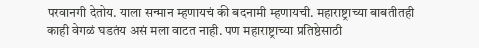परवानगी देतोय. याला सन्मान म्हणायचं की बदनामी म्हणायची. महाराष्ट्राच्या बाबतीतही काही वेगळं घडतंय असं मला वाटत नाही. पण महाराष्ट्राच्या प्रतिष्ठेसाठी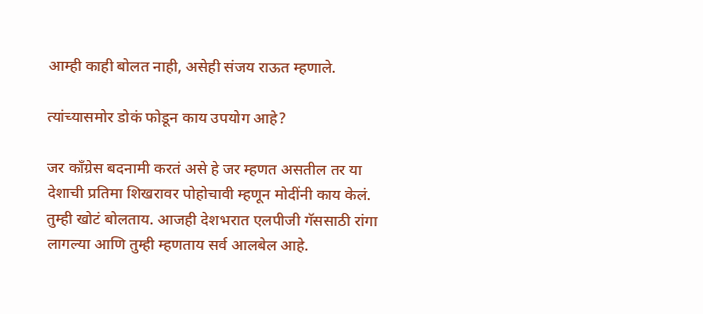आम्ही काही बोलत नाही, असेही संजय राऊत म्हणाले.

त्यांच्यासमोर डोकं फोडून काय उपयोग आहे?

जर काँग्रेस बदनामी करतं असे हे जर म्हणत असतील तर या देशाची प्रतिमा शिखरावर पोहोचावी म्हणून मोदींनी काय केलं. तुम्ही खोटं बोलताय. आजही देशभरात एलपीजी गॅससाठी रांगा लागल्या आणि तुम्ही म्हणताय सर्व आलबेल आहे.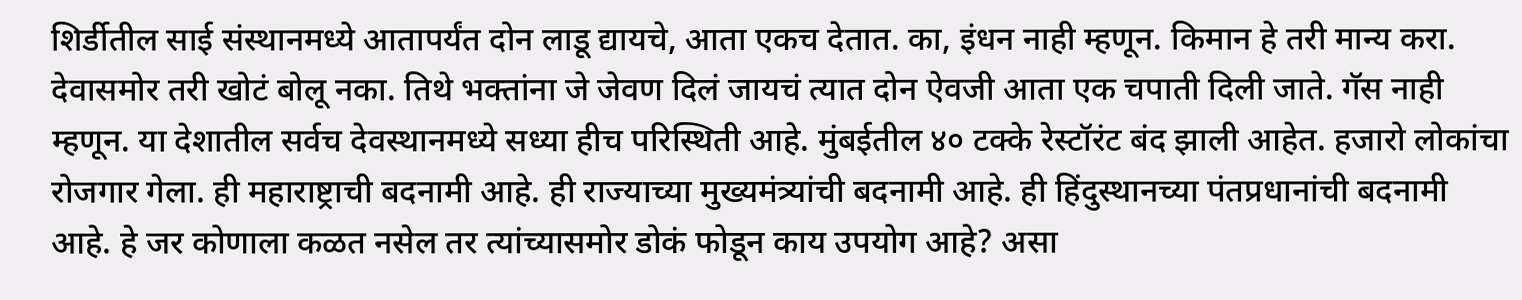शिर्डीतील साई संस्थानमध्ये आतापर्यंत दोन लाडू द्यायचे, आता एकच देतात. का, इंधन नाही म्हणून. किमान हे तरी मान्य करा. देवासमोर तरी खोटं बोलू नका. तिथे भक्तांना जे जेवण दिलं जायचं त्यात दोन ऐवजी आता एक चपाती दिली जाते. गॅस नाही म्हणून. या देशातील सर्वच देवस्थानमध्ये सध्या हीच परिस्थिती आहे. मुंबईतील ४० टक्के रेस्टॉरंट बंद झाली आहेत. हजारो लोकांचा रोजगार गेला. ही महाराष्ट्राची बदनामी आहे. ही राज्याच्या मुख्यमंत्र्‍यांची बदनामी आहे. ही हिंदुस्थानच्या पंतप्रधानांची बदनामी आहे. हे जर कोणाला कळत नसेल तर त्यांच्यासमोर डोकं फोडून काय उपयोग आहे? असा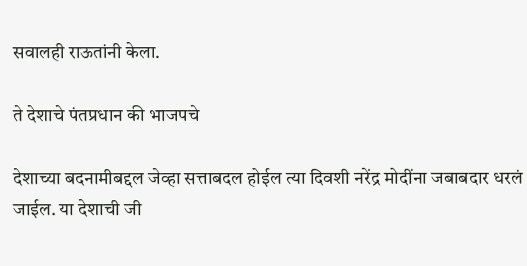सवालही राऊतांनी केला.

ते देशाचे पंतप्रधान की भाजपचे

देशाच्या बदनामीबद्दल जेव्हा सत्ताबदल होईल त्या दिवशी नरेंद्र मोदींना जबाबदार धरलं जाईल. या देशाची जी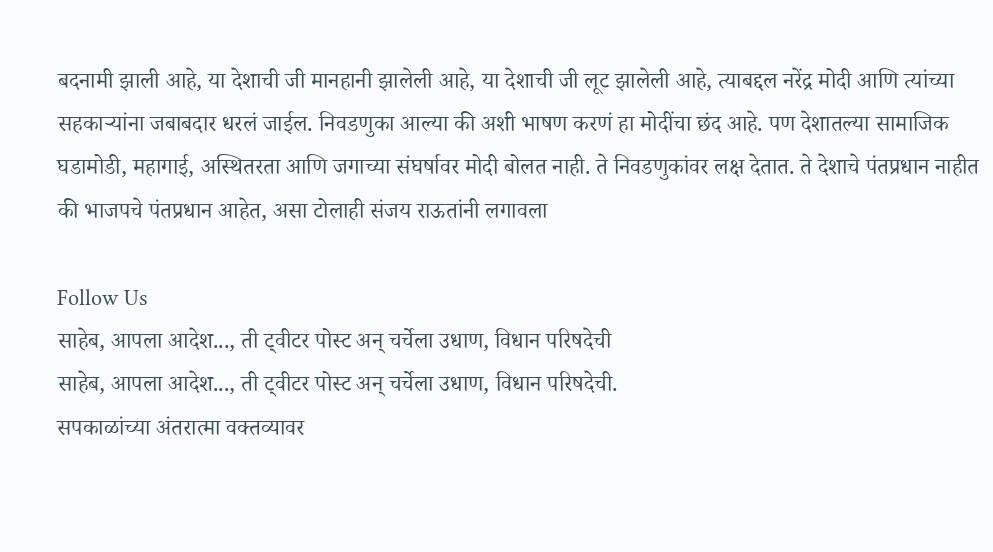बदनामी झाली आहे, या देशाची जी मानहानी झालेली आहे, या देशाची जी लूट झालेली आहे, त्याबद्दल नरेंद्र मोदी आणि त्यांच्या सहकाऱ्यांना जबाबदार धरलं जाईल. निवडणुका आल्या की अशी भाषण करणं हा मोदींचा छंद आहे. पण देशातल्या सामाजिक घडामोडी, महागाई, अस्थितरता आणि जगाच्या संघर्षावर मोदी बोलत नाही. ते निवडणुकांवर लक्ष देतात. ते देशाचे पंतप्रधान नाहीत की भाजपचे पंतप्रधान आहेत, असा टोलाही संजय राऊतांनी लगावला

Follow Us
साहेब, आपला आदेश..., ती ट्वीटर पोस्ट अन् चर्चेला उधाण, विधान परिषदेची
साहेब, आपला आदेश..., ती ट्वीटर पोस्ट अन् चर्चेला उधाण, विधान परिषदेची.
सपकाळांच्या अंतरात्मा वक्तव्यावर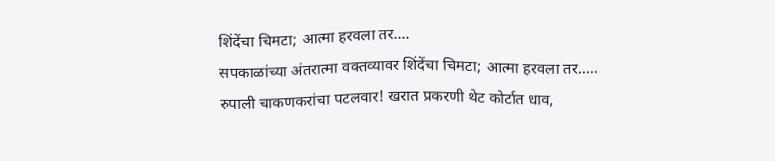शिंदेंचा चिमटा; आत्मा हरवला तर....
सपकाळांच्या अंतरात्मा वक्तव्यावर शिंदेंचा चिमटा; आत्मा हरवला तर.....
रुपाली चाकणकरांचा पटलवार! खरात प्रकरणी थेट कोर्टात धाव,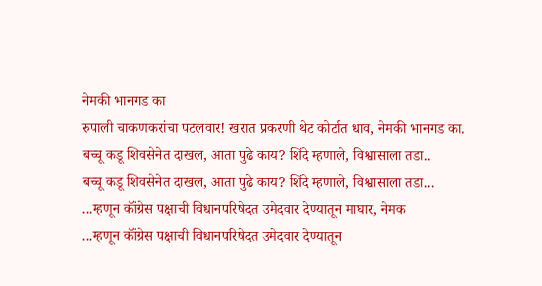नेमकी भानगड का
रुपाली चाकणकरांचा पटलवार! खरात प्रकरणी थेट कोर्टात धाव, नेमकी भानगड का.
बच्चू कडू शिवसेनेत दाखल, आता पुढे काय? शिंदे म्हणाले, विश्वासाला तडा..
बच्चू कडू शिवसेनेत दाखल, आता पुढे काय? शिंदे म्हणाले, विश्वासाला तडा...
...म्हणून कॉंग्रेस पक्षाची विधानपरिषेदत उमेदवार देण्यातून माघार, नेमक
...म्हणून कॉंग्रेस पक्षाची विधानपरिषेदत उमेदवार देण्यातून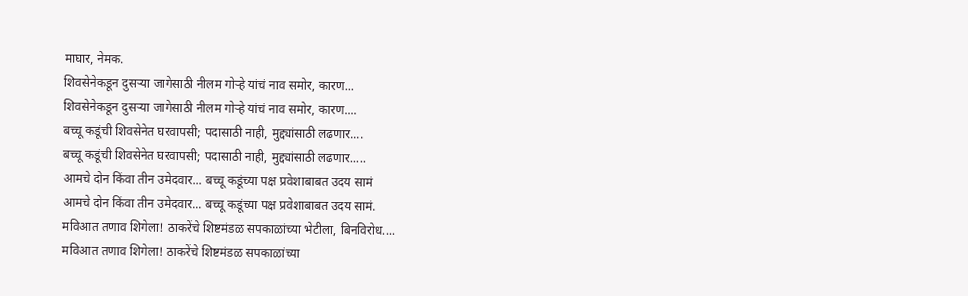माघार, नेमक.
शिवसेनेकडून दुसऱ्या जागेसाठी नीलम गोऱ्हे यांचं नाव समोर, कारण...
शिवसेनेकडून दुसऱ्या जागेसाठी नीलम गोऱ्हे यांचं नाव समोर, कारण....
बच्चू कडूंची शिवसेनेत घरवापसी; पदासाठी नाही, मुद्द्यांसाठी लढणार....
बच्चू कडूंची शिवसेनेत घरवापसी; पदासाठी नाही, मुद्द्यांसाठी लढणार.....
आमचे दोन किंवा तीन उमेदवार... बच्चू कडूंच्या पक्ष प्रवेशाबाबत उदय सामं
आमचे दोन किंवा तीन उमेदवार... बच्चू कडूंच्या पक्ष प्रवेशाबाबत उदय सामं.
मविआत तणाव शिगेला! ठाकरेंचे शिष्टमंडळ सपकाळांच्या भेटीला, बिनविरोध....
मविआत तणाव शिगेला! ठाकरेंचे शिष्टमंडळ सपकाळांच्या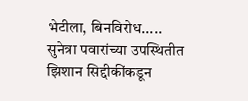भेटीला, बिनविरोध.....
सुनेत्रा पवारांच्या उपस्थितीत झिशान सिद्दीकींकडून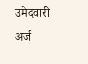उमेद‌वारी अर्ज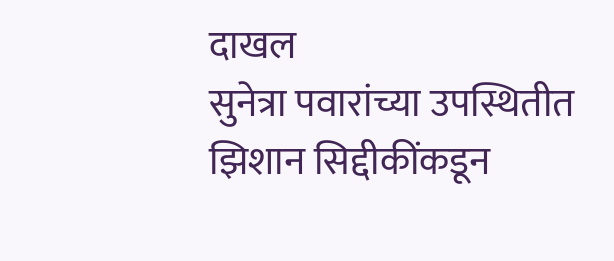दाखल
सुनेत्रा पवारांच्या उपस्थितीत झिशान सिद्दीकींकडून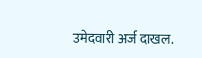उमेद‌वारी अर्ज दाखल.